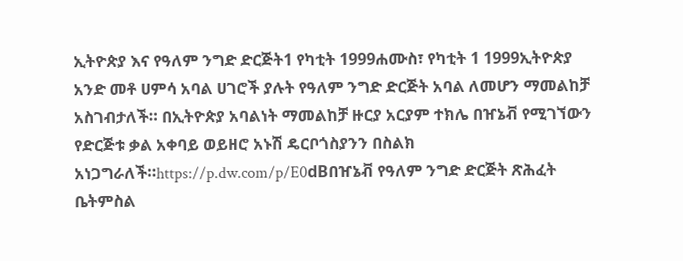ኢትዮጵያ እና የዓለም ንግድ ድርጅት1 የካቲት 1999ሐሙስ፣ የካቲት 1 1999ኢትዮጵያ አንድ መቶ ሀምሳ አባል ሀገሮች ያሉት የዓለም ንግድ ድርጅት አባል ለመሆን ማመልከቻ አስገብታለች። በኢትዮጵያ አባልነት ማመልከቻ ዙርያ አርያም ተክሌ በዠኔቭ የሚገኘውን የድርጅቱ ቃል አቀባይ ወይዘሮ አኑሽ ዴርቦጎስያንን በስልክ አነጋግራለች።https://p.dw.com/p/E0dBበዠኔቭ የዓለም ንግድ ድርጅት ጽሕፈት ቤትምስል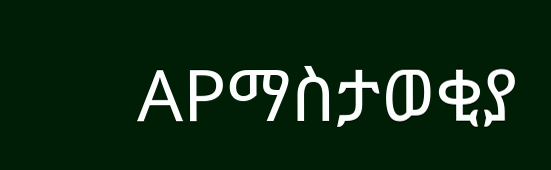APማስታወቂያ